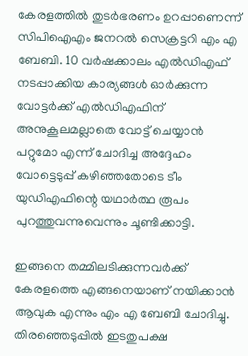കേരളത്തിൽ തുടർഭരണം ഉറപ്പാണെന്ന് സിപിഐഎം ജനറൽ സെക്രട്ടറി എം എ ബേബി. 10 വർഷക്കാലം എൽഡിഎഫ് നടപ്പാക്കിയ കാര്യങ്ങൾ ഓർക്കുന്ന വോട്ടർക്ക് എൽഡിഎഫിന് അനുകൂലമല്ലാതെ വോട്ട് ചെയ്യാൻ പറ്റുമോ എന്ന് ചോദിച്ച അദ്ദേഹം വോട്ടെടുപ്പ് കഴിഞ്ഞതോടെ ടീം യുഡിഎഫിന്റെ യഥാർത്ഥ രൂപം പുറത്തുവന്നുവെന്നും ചൂണ്ടിക്കാട്ടി.

ഇങ്ങനെ തമ്മിലടിക്കുന്നവർക്ക് കേരളത്തെ എങ്ങനെയാണ് നയിക്കാൻ ആവുക എന്നും എം എ ബേബി ചോദിച്ചു. തിരഞ്ഞെടുപ്പിൽ ഇടതുപക്ഷ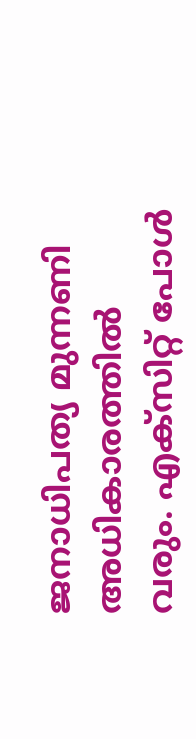ജനാധിപത്യ മുന്നണി അധികാരത്തിൽ വരും. എക്‌സിറ്റ് പോൾ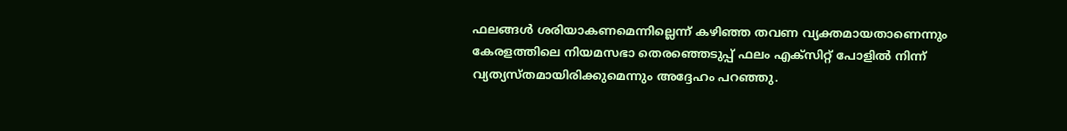ഫലങ്ങൾ ശരിയാകണമെന്നില്ലെന്ന് കഴിഞ്ഞ തവണ വ്യക്തമായതാണെന്നും കേരളത്തിലെ നിയമസഭാ തെരഞ്ഞെടുപ്പ് ഫലം എക്സിറ്റ് പോളിൽ നിന്ന് വ്യത്യസ്തമായിരിക്കുമെന്നും അദ്ദേഹം പറഞ്ഞു.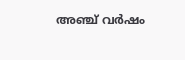അഞ്ച് വർഷം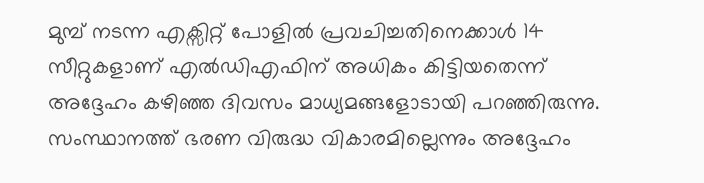മുമ്പ് നടന്ന എക്സിറ്റ് പോളിൽ പ്രവചിച്ചതിനെക്കാൾ 14 സീറ്റുകളാണ് എൽഡിഎഫിന് അധികം കിട്ടിയതെന്ന് അദ്ദേഹം കഴിഞ്ഞ ദിവസം മാധ്യമങ്ങളോടായി പറഞ്ഞിരുന്നു. സംസ്ഥാനത്ത് ഭരണ വിരുദ്ധ വികാരമില്ലെന്നും അദ്ദേഹം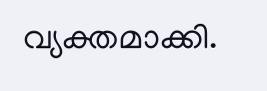വ്യക്തമാക്കി.